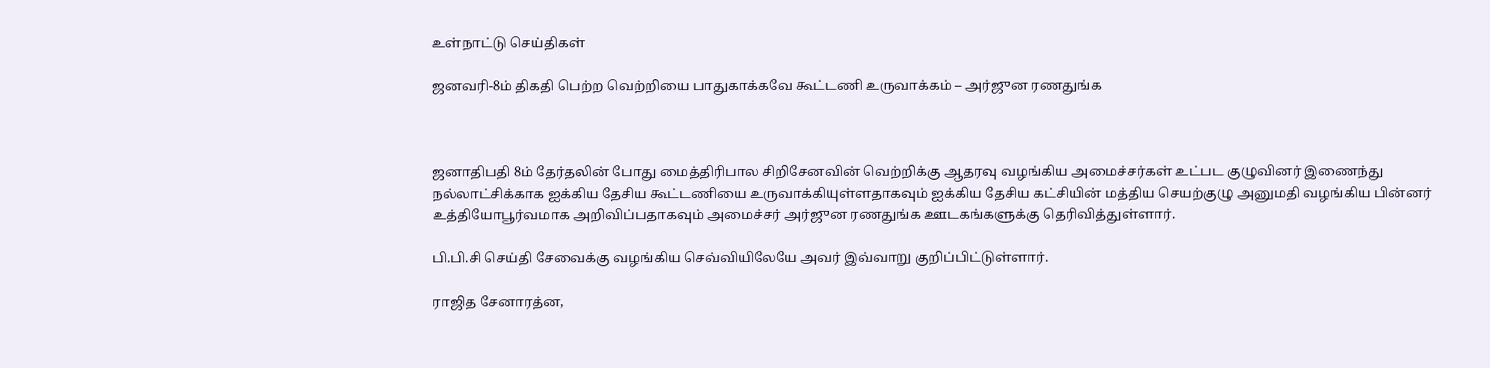உள்நாட்டு செய்திகள்

ஜனவரி-8ம் திகதி பெற்ற வெற்றியை பாதுகாக்கவே கூட்டணி உருவாக்கம் – அர்ஜுன ரணதுங்க



ஜனாதிபதி 8ம் தேர்தலின் போது மைத்திரிபால சிறிசேனவின் வெற்றிக்கு ஆதரவு வழங்கிய அமைச்சர்கள் உட்பட குழுவினர் இணைந்து நல்லாட்சிக்காக ஐக்கிய தேசிய கூட்டணியை உருவாக்கியுள்ளதாகவும் ஐக்கிய தேசிய கட்சியின் மத்திய செயற்குழு அனுமதி வழங்கிய பின்னர் உத்தியோபூர்வமாக அறிவிப்பதாகவும் அமைச்சர் அர்ஜுன ரணதுங்க ஊடகங்களுக்கு தெரிவித்துள்ளார்.

பி.பி.சி செய்தி சேவைக்கு வழங்கிய செவ்வியிலேயே அவர் இவ்வாறு குறிப்பிட்டுள்ளார்.

ராஜித சேனாரத்ன,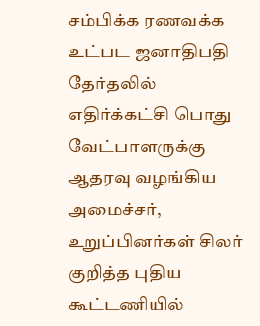சம்பிக்க ரணவக்க உட்பட ஜனாதிபதி தேர்தலில் எதிர்க்கட்சி பொது வேட்பாளருக்கு ஆதரவு வழங்கிய அமைச்சர், உறுப்பினர்கள் சிலர் குறித்த புதிய கூட்டணியில்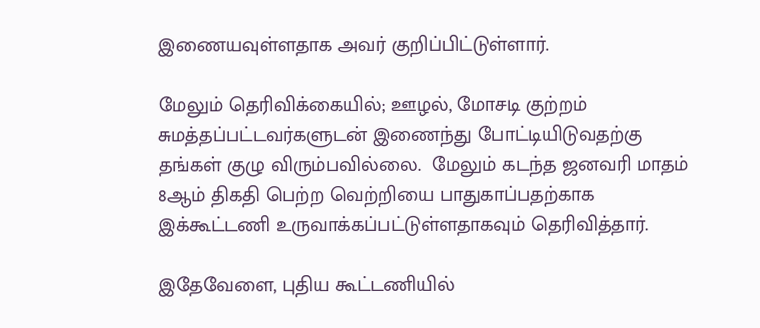இணையவுள்ளதாக அவர் குறிப்பிட்டுள்ளார்.

மேலும் தெரிவிக்கையில்; ஊழல், மோசடி குற்றம் சுமத்தப்பட்டவர்களுடன் இணைந்து போட்டியிடுவதற்கு தங்கள் குழு விரும்பவில்லை.  மேலும் கடந்த ஜனவரி மாதம் 8ஆம் திகதி பெற்ற வெற்றியை பாதுகாப்பதற்காக இக்கூட்டணி உருவாக்கப்பட்டுள்ளதாகவும் தெரிவித்தார்.

இதேவேளை, புதிய கூட்டணியில்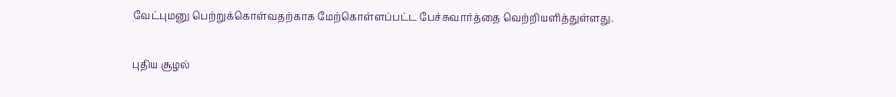வேட்புமனு பெற்றுக்கொள்வதற்காக மேற்கொள்ளப்பட்ட பேச்சுவார்த்தை வெற்றியளித்துள்ளது.

புதிய சூழல்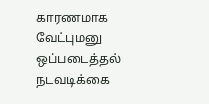காரணமாக வேட்புமனு ஒப்படைத்தல் நடவடிக்கை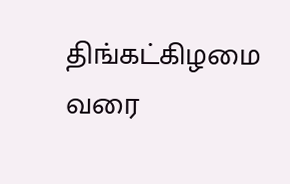திங்கட்கிழமை வரை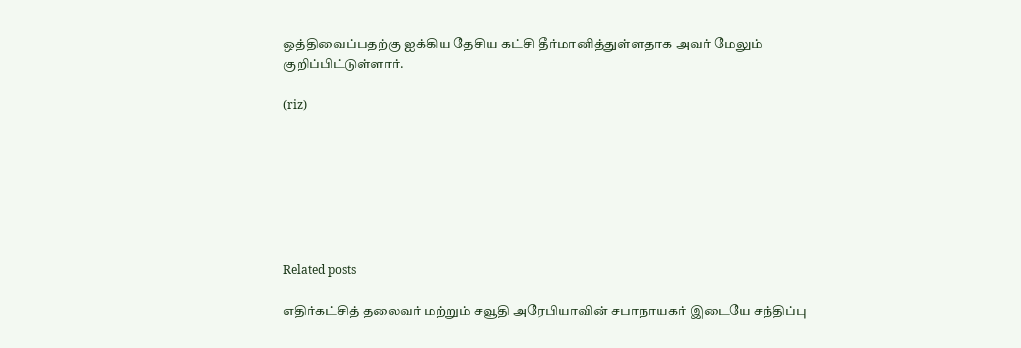ஒத்திவைப்பதற்கு ஐக்கிய தேசிய கட்சி தீர்மானித்துள்ளதாக அவர் மேலும் குறிப்பிட்டுள்ளார்.

(riz)







Related posts

எதிர்கட்சித் தலைவர் மற்றும் சவூதி அரேபியாவின் சபாநாயகர் இடையே சந்திப்பு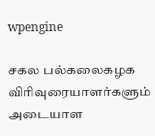wpengine

சகல பல்கலைகழக விரிவுரையாளர்களும் அடையாள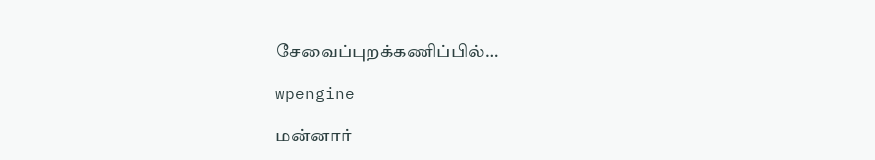சேவைப்புறக்கணிப்பில்…

wpengine

மன்னார்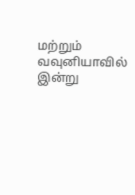மற்றும் வவுனியாவில் இன்று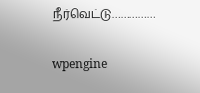நீர்வெட்டு……………

wpengine